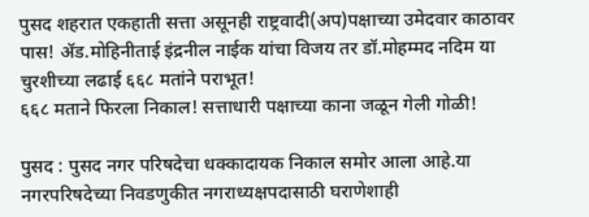पुसद शहरात एकहाती सत्ता असूनही राष्ट्रवादी(अप)पक्षाच्या उमेदवार काठावर पास! ॲड.मोहिनीताई इंद्रनील नाईक यांचा विजय तर डॉ.मोहम्मद नदिम या चुरशीच्या लढाई ६६८ मतांने पराभूत!
६६८ मताने फिरला निकाल! सत्ताधारी पक्षाच्या काना जळून गेली गोळी!

पुसद : पुसद नगर परिषदेचा धक्कादायक निकाल समोर आला आहे.या नगरपरिषदेच्या निवडणुकीत नगराध्यक्षपदासाठी घराणेशाही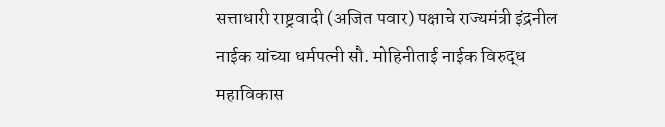सत्ताधारी राष्ट्रवादी (अजित पवार) पक्षाचे राज्यमंत्री इंद्रनील नाईक यांच्या धर्मपत्नी सौ. मोहिनीताई नाईक विरुद्ध महाविकास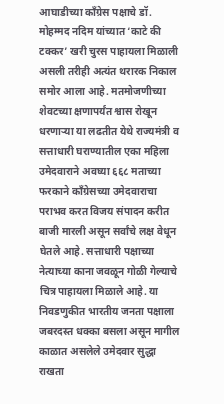आघाडीच्या काँग्रेस पक्षाचे डॉ. मोहम्मद नदिम यांच्यात ‘काटे की टक्कर’ खरी चुरस पाहायला मिळाली असली तरीही अत्यंत थरारक निकाल समोर आला आहे. मतमोजणीच्या शेवटच्या क्षणापर्यंत श्वास रोखून धरणाऱ्या या लढतीत येथे राज्यमंत्री व सत्ताधारी घराण्यातील एका महिला उमेदवाराने अवघ्या ६६८ मताच्या फरकाने काँग्रेसच्या उमेदवाराचा पराभव करत विजय संपादन करीत बाजी मारली असून सर्वांचे लक्ष वेधून घेतले आहे. सत्ताधारी पक्षाच्या नेत्याच्या काना जवळून गोळी गेल्याचे चित्र पाहायला मिळाले आहे. या निवडणुकीत भारतीय जनता पक्षाला जबरदस्त धक्का बसला असून मागील काळात असलेले उमेदवार सुद्धा राखता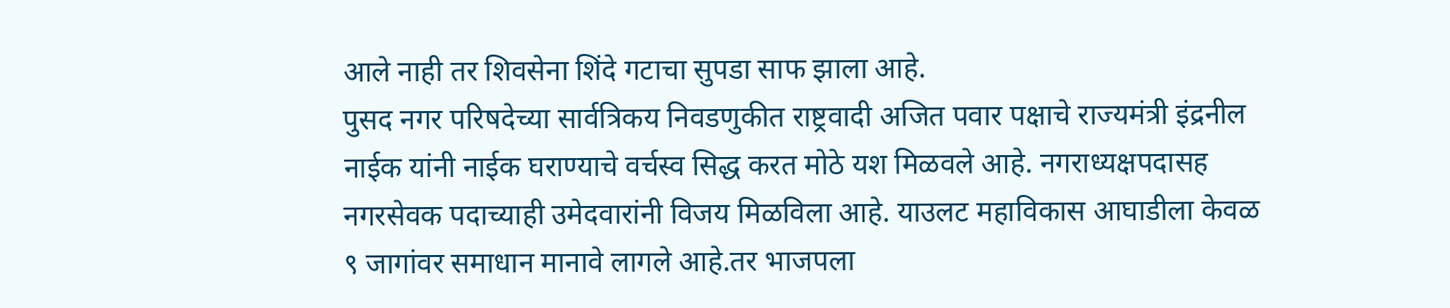आले नाही तर शिवसेना शिंदे गटाचा सुपडा साफ झाला आहे.
पुसद नगर परिषदेच्या सार्वत्रिकय निवडणुकीत राष्ट्रवादी अजित पवार पक्षाचे राज्यमंत्री इंद्रनील नाईक यांनी नाईक घराण्याचे वर्चस्व सिद्ध करत मोठे यश मिळवले आहे. नगराध्यक्षपदासह नगरसेवक पदाच्याही उमेदवारांनी विजय मिळविला आहे. याउलट महाविकास आघाडीला केवळ ९ जागांवर समाधान मानावे लागले आहे.तर भाजपला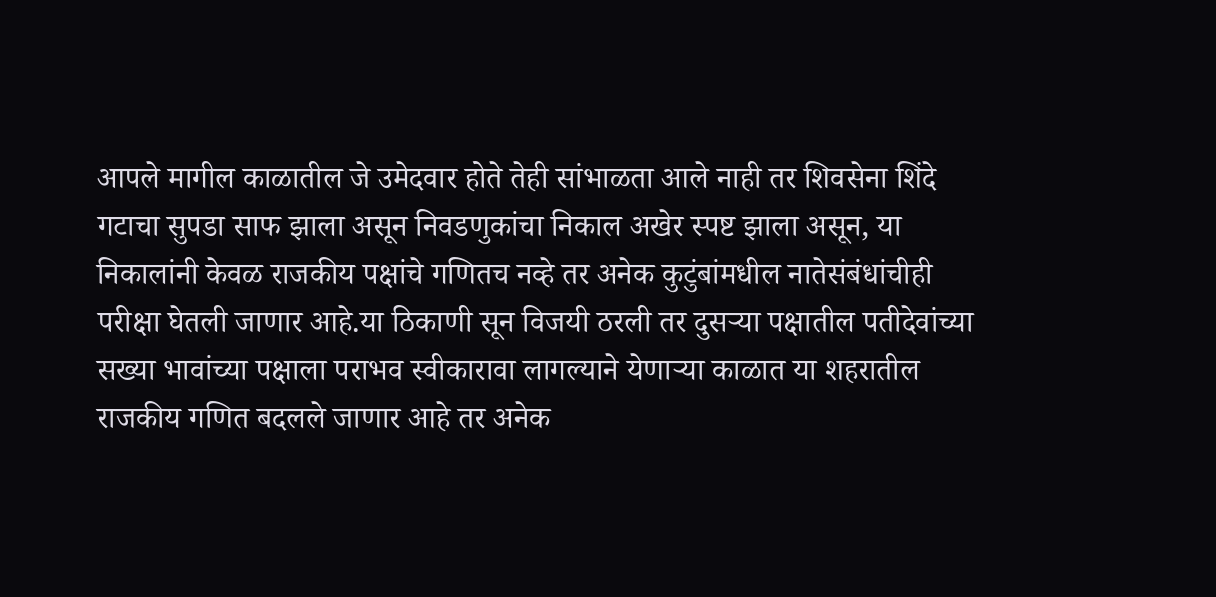आपले मागील काळातील जे उमेदवार होते तेही सांभाळता आले नाही तर शिवसेना शिंदे गटाचा सुपडा साफ झाला असून निवडणुकांचा निकाल अखेर स्पष्ट झाला असून, या निकालांनी केवळ राजकीय पक्षांचे गणितच नव्हे तर अनेक कुटुंबांमधील नातेसंबंधांचीही परीक्षा घेतली जाणार आहे.या ठिकाणी सून विजयी ठरली तर दुसऱ्या पक्षातील पतीदेवांच्या सख्या भावांच्या पक्षाला पराभव स्वीकारावा लागल्याने येणाऱ्या काळात या शहरातील राजकीय गणित बदलले जाणार आहे तर अनेक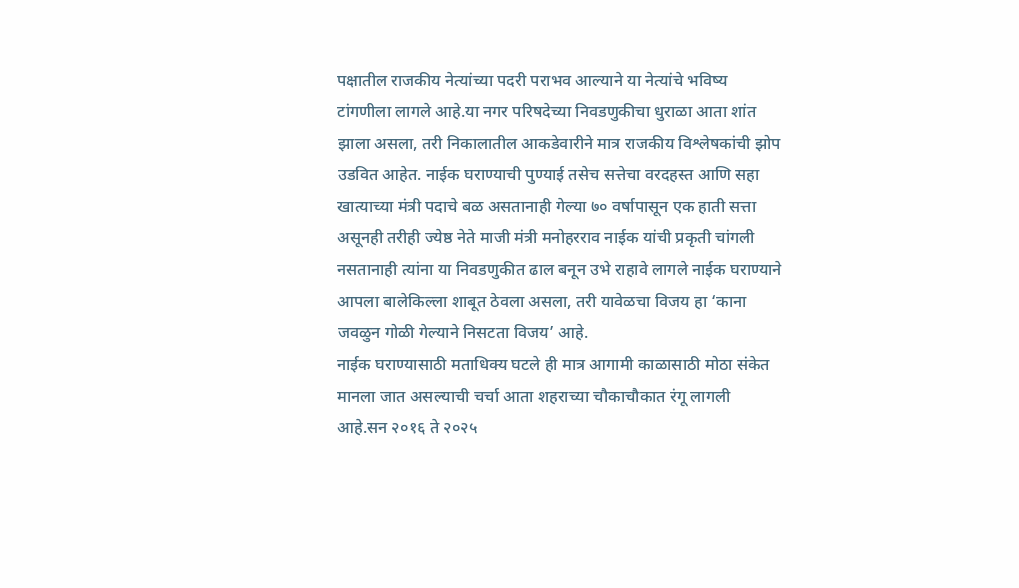पक्षातील राजकीय नेत्यांच्या पदरी पराभव आल्याने या नेत्यांचे भविष्य टांगणीला लागले आहे.या नगर परिषदेच्या निवडणुकीचा धुराळा आता शांत झाला असला, तरी निकालातील आकडेवारीने मात्र राजकीय विश्लेषकांची झोप उडवित आहेत. नाईक घराण्याची पुण्याई तसेच सत्तेचा वरदहस्त आणि सहा खात्याच्या मंत्री पदाचे बळ असतानाही गेल्या ७० वर्षापासून एक हाती सत्ता असूनही तरीही ज्येष्ठ नेते माजी मंत्री मनोहरराव नाईक यांची प्रकृती चांगली नसतानाही त्यांना या निवडणुकीत ढाल बनून उभे राहावे लागले नाईक घराण्याने आपला बालेकिल्ला शाबूत ठेवला असला, तरी यावेळचा विजय हा ‘काना जवळुन गोळी गेल्याने निसटता विजय’ आहे.
नाईक घराण्यासाठी मताधिक्य घटले ही मात्र आगामी काळासाठी मोठा संकेत मानला जात असल्याची चर्चा आता शहराच्या चौकाचौकात रंगू लागली आहे.सन २०१६ ते २०२५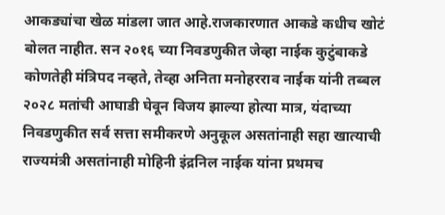आकड्यांचा खेळ मांडला जात आहे.राजकारणात आकडे कधीच खोटं बोलत नाहीत. सन २०१६ च्या निवडणुकीत जेव्हा नाईक कुटुंबाकडे कोणतेही मंत्रिपद नव्हते, तेव्हा अनिता मनोहरराव नाईक यांनी तब्बल २०२८ मतांची आघाडी घेवून विजय झाल्या होत्या मात्र, यंदाच्या निवडणुकीत सर्व सत्ता समीकरणे अनुकूल असतांनाही सहा खात्याची राज्यमंत्री असतांनाही मोहिनी इंद्रनिल नाईक यांना प्रथमच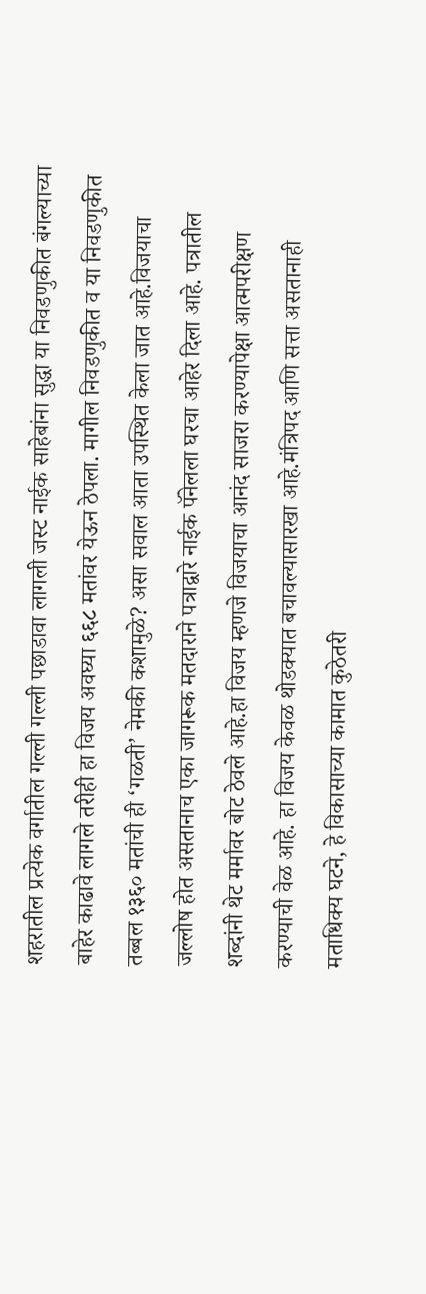शहरातील प्रत्येक वर्गातील गल्ली गल्ली पछाडावा लागली जस्ट नाईक साहेबांना सुद्धा या निवडणुकीत बंगल्याच्या बाहेर काढावे लागले तरीही हा विजय अवघ्या ६६८ मतांवर येऊन ठेपला. मागील निवडणुकीत व या निवडणुकीत तब्बल १३६० मतांची ही ‘गळती’ नेमकी कशामुळे? असा सवाल आता उपस्थित केला जात आहे.विजयाचा जल्लोष होत असतानाच एका जागरूक मतदाराने पत्राद्वारे नाईक पॅनेलला घरचा आहेर दिला आहे. पत्रातील शब्दांनी थेट मर्मावर बोट ठेवले आहे.हा विजय म्हणजे विजयाचा आनंद साजरा करण्यापेक्षा आत्मपरीक्षण करण्याची वेळ आहे. हा विजय केवळ थोडक्यात बचावल्यासारखा आहे.मंत्रिपद आणि सत्ता असतानाही मताधिक्य घटने, हे विकासाच्या कामात कुठेतरी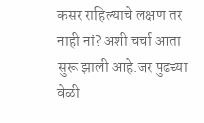कसर राहिल्याचे लक्षण तर नाही नां? अशी चर्चा आता सुरू झाली आहे.जर पुढच्या वेळी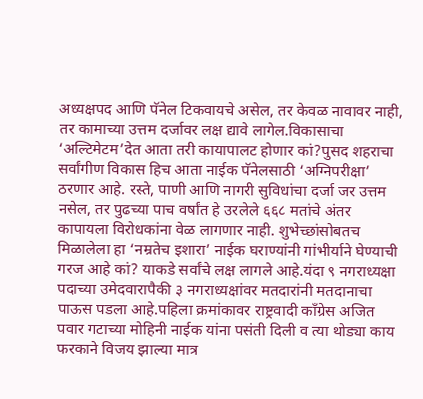अध्यक्षपद आणि पॅनेल टिकवायचे असेल, तर केवळ नावावर नाही, तर कामाच्या उत्तम दर्जावर लक्ष द्यावे लागेल.विकासाचा ‘अल्टिमेटम’देत आता तरी कायापालट होणार कां?पुसद शहराचा सर्वांगीण विकास हिच आता नाईक पॅनेलसाठी ‘अग्निपरीक्षा’ ठरणार आहे. रस्ते, पाणी आणि नागरी सुविधांचा दर्जा जर उत्तम नसेल, तर पुढच्या पाच वर्षांत हे उरलेले ६६८ मतांचे अंतर कापायला विरोधकांना वेळ लागणार नाही. शुभेच्छांसोबतच मिळालेला हा ‘नम्रतेच इशारा’ नाईक घराण्यांनी गांभीर्याने घेण्याची गरज आहे कां? याकडे सर्वांचे लक्ष लागले आहे.यंदा ९ नगराध्यक्षा पदाच्या उमेदवारापैकी ३ नगराध्यक्षांवर मतदारांनी मतदानाचा पाऊस पडला आहे.पहिला क्रमांकावर राष्ट्रवादी काँग्रेस अजित पवार गटाच्या मोहिनी नाईक यांना पसंती दिली व त्या थोड्या काय फरकाने विजय झाल्या मात्र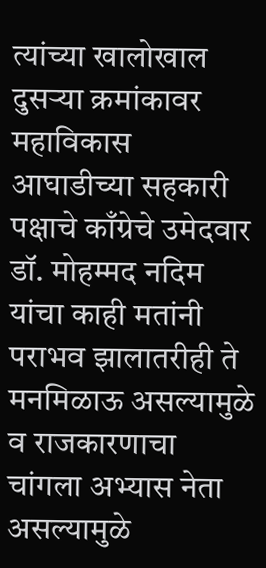त्यांच्या खालोखाल दुसऱ्या क्रमांकावर महाविकास आघाडीच्या सहकारी पक्षाचे काँग्रेचे उमेदवार डॉ. मोहम्मद नदिम यांचा काही मतांनी पराभव झालातरीही ते मनमिळाऊ असल्यामुळे व राजकारणाचा चांगला अभ्यास नेता असल्यामुळे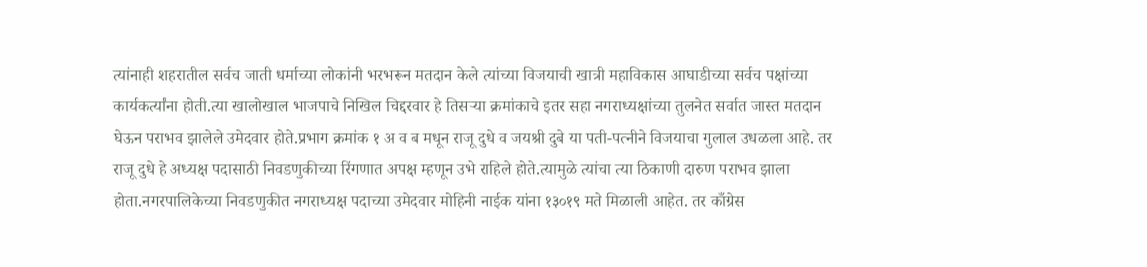त्यांनाही शहरातील सर्वच जाती धर्माच्या लोकांनी भरभरून मतदान केले त्यांच्या विजयाची खात्री महाविकास आघाडीच्या सर्वच पक्षांच्या कार्यकर्त्यांना होती.त्या खालोखाल भाजपाचे निखिल चिद्दरवार हे तिसऱ्या क्रमांकाचे इतर सहा नगराध्यक्षांच्या तुलनेत सर्वात जास्त मतदान घेऊन पराभव झालेले उमेदवार होते.प्रभाग क्रमांक १ अ व ब मधून राजू दुधे व जयश्री दुबे या पती-पत्नीने विजयाचा गुलाल उधळला आहे. तर राजू दुधे हे अध्यक्ष पदासाठी निवडणुकीच्या रिंगणात अपक्ष म्हणून उभे राहिले होते.त्यामुळे त्यांचा त्या ठिकाणी दारुण पराभव झाला होता.नगरपालिकेच्या निवडणुकीत नगराध्यक्ष पदाच्या उमेदवार मोहिनी नाईक यांना १३०१९ मते मिळाली आहेत. तर काँग्रेस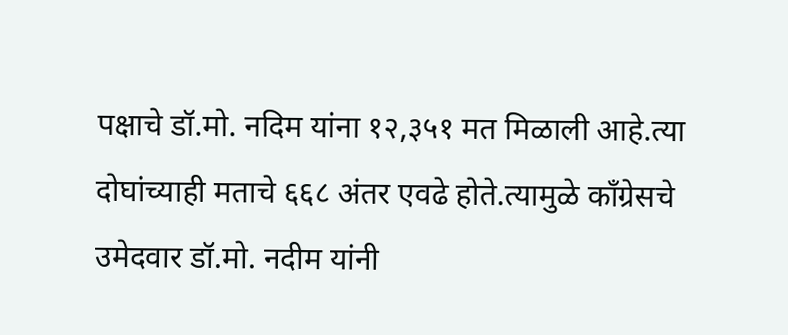पक्षाचे डॉ.मो. नदिम यांना १२,३५१ मत मिळाली आहे.त्या दोघांच्याही मताचे ६६८ अंतर एवढे होते.त्यामुळे काँग्रेसचे उमेदवार डॉ.मो. नदीम यांनी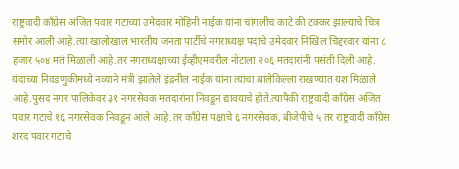राष्ट्रवादी काँग्रेस अजित पवार गटाच्या उमेदवार मोहिनी नाईक यांना चांगलीच काटे की टक्कर झाल्याचे चित्र समोर आली आहे.त्या खालोखाल भारतीय जनता पार्टीचे नगराध्यक्ष पदाचे उमेदवार निखिल चिद्दरवार यांना ८ हजार ५०४ मतं मिळाली आहे.तर नगराध्यक्षाच्या ईव्हीएमवरील नोटाला २०६ मतदारांनी पसंती दिली आहे. यंदाच्या निवडणुकीमध्ये नव्याने मंत्री झालेले इंद्रनील नाईक यांना त्यांचा बालेकिल्ला राखण्यात यश मिळाले आहे.पुसद नगर पालिकेवर ३१ नगरसेवक मतदारांना निवडून द्यावयाचे होते.त्यापैकी राष्ट्रवादी काँग्रेस अजित पवार गटाचे १६ नगरसेवक निवडून आले आहे.तर काँग्रेस पक्षाचे ६ नगरसेवक, बीजेपीचे ५ तर राष्ट्रवादी काँग्रेस शरद पवार गटाचे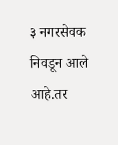३ नगरसेवक निवडून आले आहे.तर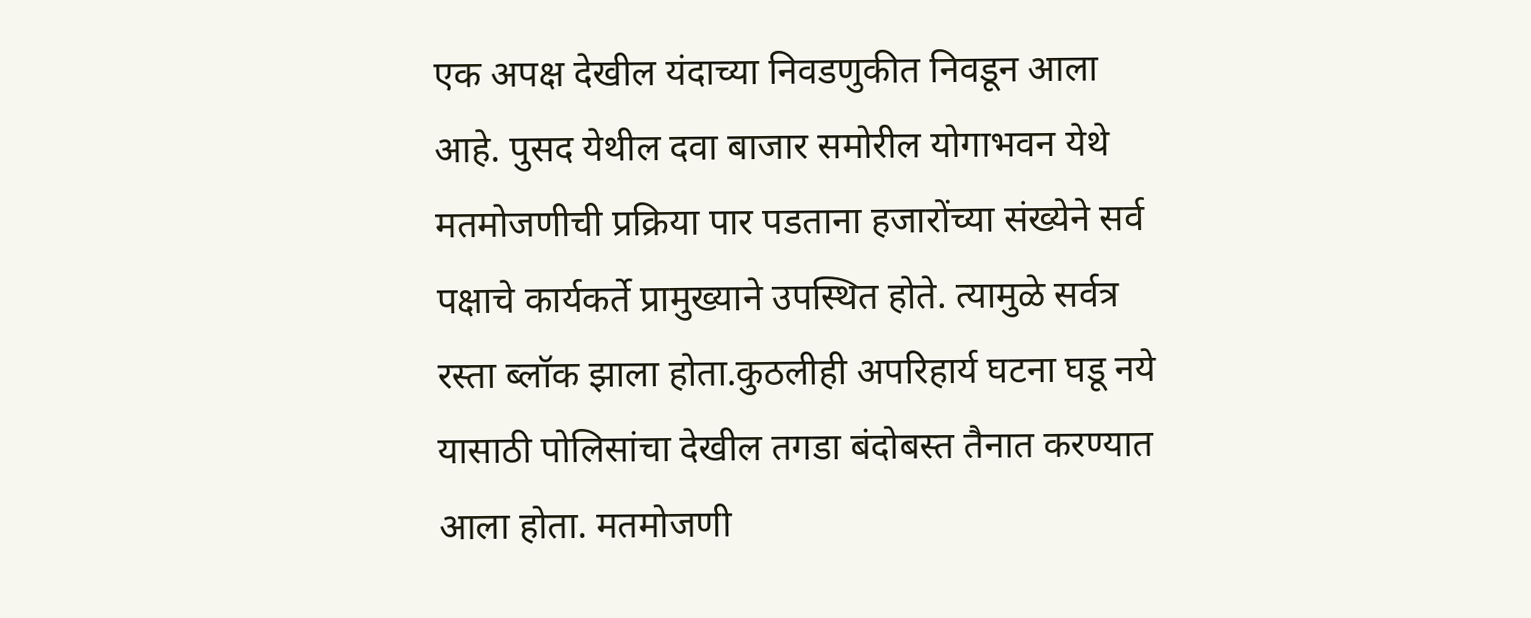एक अपक्ष देखील यंदाच्या निवडणुकीत निवडून आला आहे. पुसद येथील दवा बाजार समोरील योगाभवन येथे मतमोजणीची प्रक्रिया पार पडताना हजारोंच्या संख्येने सर्व पक्षाचे कार्यकर्ते प्रामुख्याने उपस्थित होते. त्यामुळे सर्वत्र रस्ता ब्लॉक झाला होता.कुठलीही अपरिहार्य घटना घडू नये यासाठी पोलिसांचा देखील तगडा बंदोबस्त तैनात करण्यात आला होता. मतमोजणी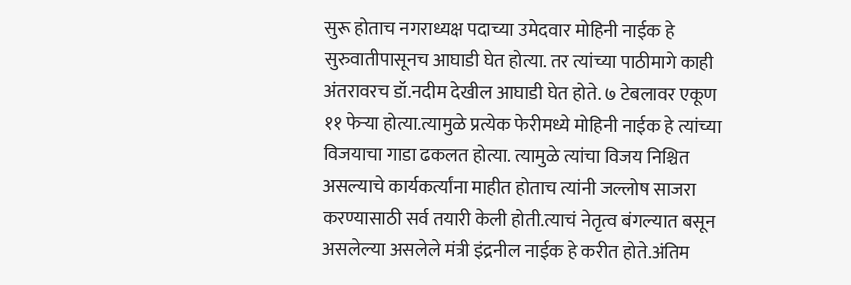सुरू होताच नगराध्यक्ष पदाच्या उमेदवार मोहिनी नाईक हे सुरुवातीपासूनच आघाडी घेत होत्या. तर त्यांच्या पाठीमागे काही अंतरावरच डॉ.नदीम देखील आघाडी घेत होते. ७ टेबलावर एकूण ११ फेऱ्या होत्या.त्यामुळे प्रत्येक फेरीमध्ये मोहिनी नाईक हे त्यांच्या विजयाचा गाडा ढकलत होत्या. त्यामुळे त्यांचा विजय निश्चित असल्याचे कार्यकर्त्यांना माहीत होताच त्यांनी जल्लोष साजरा करण्यासाठी सर्व तयारी केली होती.त्याचं नेतृत्व बंगल्यात बसून असलेल्या असलेले मंत्री इंद्रनील नाईक हे करीत होते.अंतिम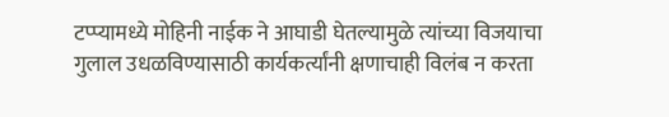टप्प्यामध्ये मोहिनी नाईक ने आघाडी घेतल्यामुळे त्यांच्या विजयाचा गुलाल उधळविण्यासाठी कार्यकर्त्यांनी क्षणाचाही विलंब न करता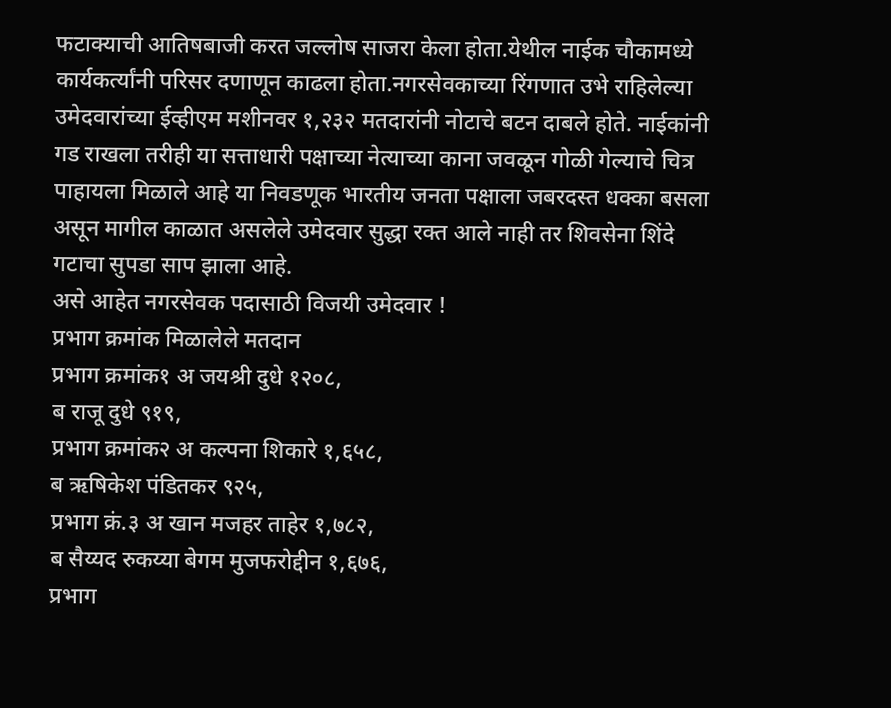फटाक्याची आतिषबाजी करत जल्लोष साजरा केला होता.येथील नाईक चौकामध्ये कार्यकर्त्यांनी परिसर दणाणून काढला होता.नगरसेवकाच्या रिंगणात उभे राहिलेल्या उमेदवारांच्या ईव्हीएम मशीनवर १,२३२ मतदारांनी नोटाचे बटन दाबले होते. नाईकांनी गड राखला तरीही या सत्ताधारी पक्षाच्या नेत्याच्या काना जवळून गोळी गेल्याचे चित्र पाहायला मिळाले आहे या निवडणूक भारतीय जनता पक्षाला जबरदस्त धक्का बसला असून मागील काळात असलेले उमेदवार सुद्धा रक्त आले नाही तर शिवसेना शिंदे गटाचा सुपडा साप झाला आहे.
असे आहेत नगरसेवक पदासाठी विजयी उमेदवार !
प्रभाग क्रमांक मिळालेले मतदान
प्रभाग क्रमांक१ अ जयश्री दुधे १२०८,
ब राजू दुधे ९१९,
प्रभाग क्रमांक२ अ कल्पना शिकारे १,६५८,
ब ऋषिकेश पंडितकर ९२५,
प्रभाग क्रं.३ अ खान मजहर ताहेर १,७८२,
ब सैय्यद रुकय्या बेगम मुजफरोद्दीन १,६७६,
प्रभाग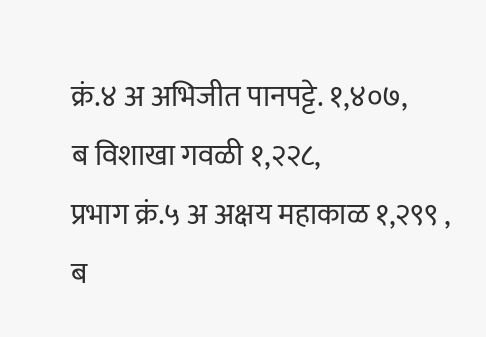क्रं.४ अ अभिजीत पानपट्टे. १,४०७,
ब विशाखा गवळी १,२२८,
प्रभाग क्रं.५ अ अक्षय महाकाळ १,२९९ ,
ब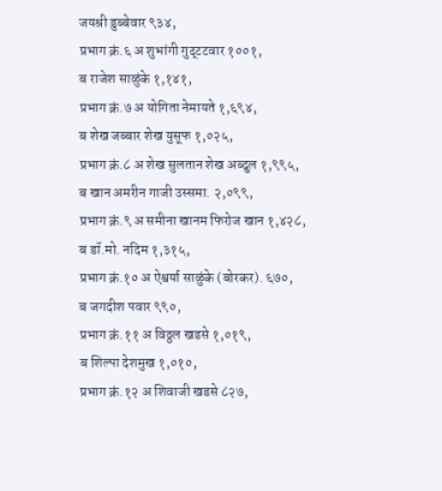जयश्री डुब्बेवार ९३४,
प्रभाग क्रं.६ अ शुभांगी गुद्टटवार १००१,
ब राजेश साळुंके १,१४१,
प्रभाग क्रं.७ अ योगिता नेमायते १,६९४,
ब शेख जब्बार शेख युसूफ १,०२५,
प्रभाग क्रं.८ अ शेख सुलतान शेख अब्दुल १,९९५,
ब खान अमरीन गाजी उस्समा. २,०९९,
प्रभाग क्रं.९ अ समीना खानम फिरोज खान १,४२८,
ब डॉ.मो. नदिम १,३१५,
प्रभाग क्रं.१० अ ऐश्वर्या साळुंके (बोरकर). ६७०,
ब जगदीश पवार ९९०,
प्रभाग क्रं.११ अ विठ्ठल खडसे १,०१९,
ब शिल्पा देशमुख १,०१०,
प्रभाग क्रं.१२ अ शिवाजी खडसे ८२७,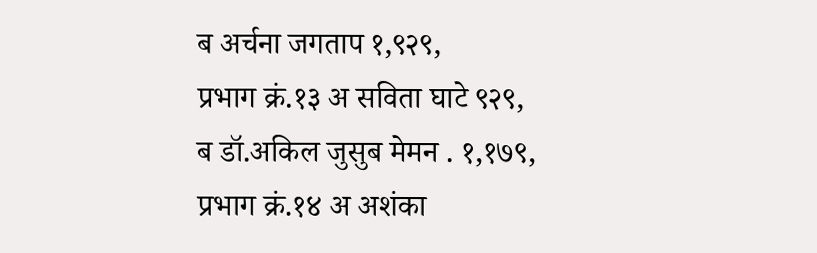ब अर्चना जगताप १,९२९,
प्रभाग क्रं.१३ अ सविता घाटे ९२९,
ब डॉ.अकिल जुसुब मेमन . १,१७९,
प्रभाग क्रं.१४ अ अशंका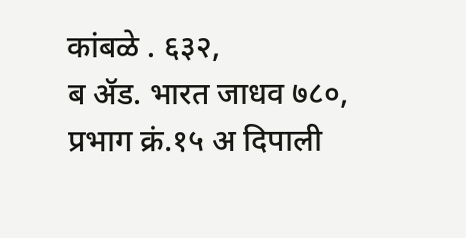कांबळे . ६३२,
ब ॲड. भारत जाधव ७८०,
प्रभाग क्रं.१५ अ दिपाली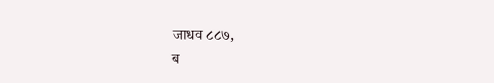जाधव ८८७,
ब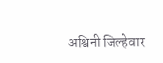अश्विनी जिल्हेवार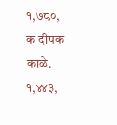१,७८०,
क दीपक काळे. १,४४३,